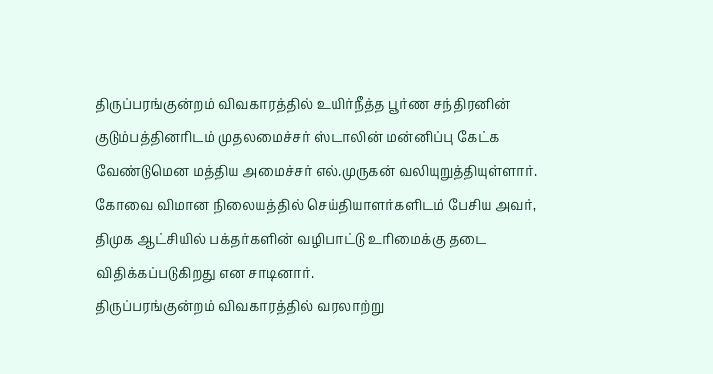திருப்பரங்குன்றம் விவகாரத்தில் உயிர்நீத்த பூர்ண சந்திரனின் குடும்பத்தினரிடம் முதலமைச்சர் ஸ்டாலின் மன்னிப்பு கேட்க வேண்டுமென மத்திய அமைச்சர் எல்.முருகன் வலியுறுத்தியுள்ளார்.
கோவை விமான நிலையத்தில் செய்தியாளர்களிடம் பேசிய அவர்,
திமுக ஆட்சியில் பக்தர்களின் வழிபாட்டு உரிமைக்கு தடை விதிக்கப்படுகிறது என சாடினார்.
திருப்பரங்குன்றம் விவகாரத்தில் வரலாற்று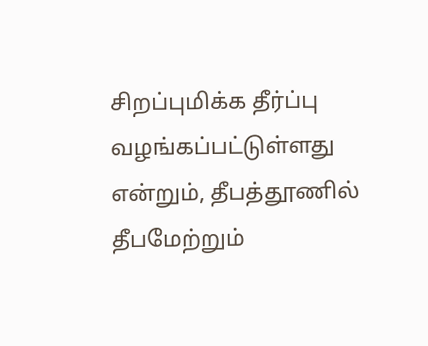சிறப்புமிக்க தீர்ப்பு வழங்கப்பட்டுள்ளது என்றும், தீபத்தூணில் தீபமேற்றும்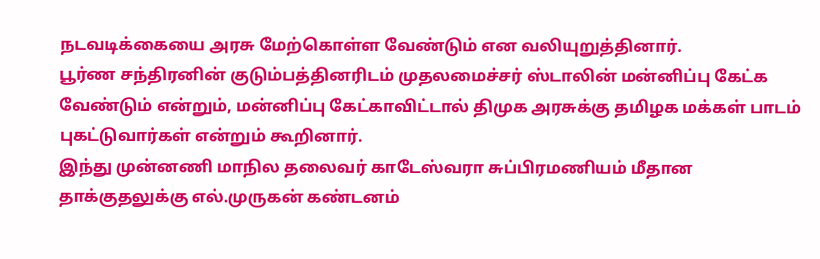நடவடிக்கையை அரசு மேற்கொள்ள வேண்டும் என வலியுறுத்தினார்.
பூர்ண சந்திரனின் குடும்பத்தினரிடம் முதலமைச்சர் ஸ்டாலின் மன்னிப்பு கேட்க வேண்டும் என்றும், மன்னிப்பு கேட்காவிட்டால் திமுக அரசுக்கு தமிழக மக்கள் பாடம் புகட்டுவார்கள் என்றும் கூறினார்.
இந்து முன்னணி மாநில தலைவர் காடேஸ்வரா சுப்பிரமணியம் மீதான தாக்குதலுக்கு எல்.முருகன் கண்டனம்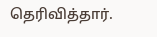தெரிவித்தார்.